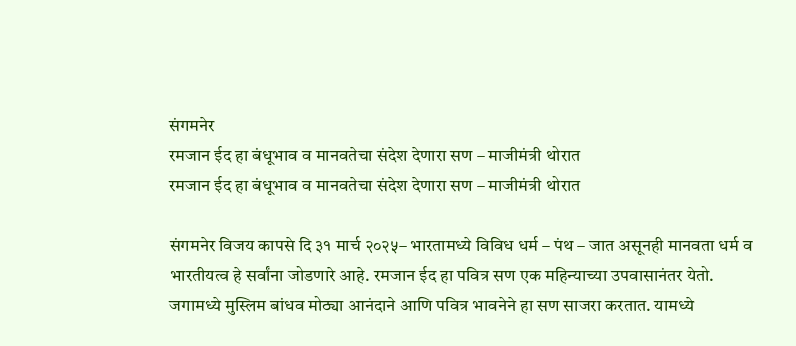संगमनेर
रमजान ईद हा बंधूभाव व मानवतेचा संदेश देणारा सण – माजीमंत्री थोरात
रमजान ईद हा बंधूभाव व मानवतेचा संदेश देणारा सण – माजीमंत्री थोरात

संगमनेर विजय कापसे दि ३१ मार्च २०२५– भारतामध्ये विविध धर्म – पंथ – जात असूनही मानवता धर्म व भारतीयत्व हे सर्वांना जोडणारे आहे. रमजान ईद हा पवित्र सण एक महिन्याच्या उपवासानंतर येतो. जगामध्ये मुस्लिम बांधव मोठ्या आनंदाने आणि पवित्र भावनेने हा सण साजरा करतात. यामध्ये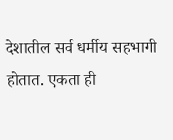देशातील सर्व धर्मीय सहभागी होतात. एकता ही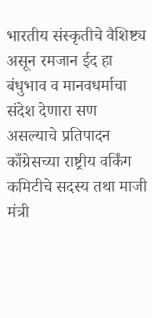भारतीय संस्कृतीचे वैशिष्ट्य असून रमजान ईद हा बंधुभाव व मानवधर्माचा संदेश देणारा सण असल्याचे प्रतिपादन काँग्रेसच्या राष्ट्रीय वर्किंग कमिटीचे सदस्य तथा माजी मंत्री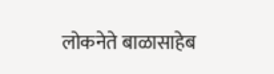लोकनेते बाळासाहेब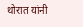थोरात यांनी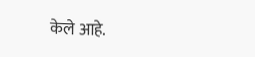केले आहे.